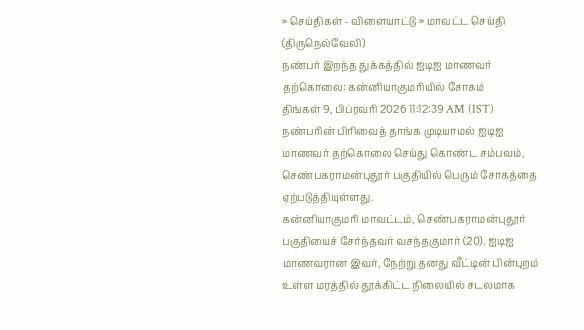» செய்திகள் - விளையாட்டு » மாவட்ட செய்தி (திருநெல்வேலி)
நண்பர் இறந்த துக்கத்தில் ஐடிஐ மாணவர் தற்கொலை: கன்னியாகுமரியில் சோகம்
திங்கள் 9, பிப்ரவரி 2026 11:12:39 AM (IST)
நண்பரின் பிரிவைத் தாங்க முடியாமல் ஐடிஐ மாணவர் தற்கொலை செய்து கொண்ட சம்பவம், செண்பகராமன்புதூர் பகுதியில் பெரும் சோகத்தை ஏற்படுத்தியுள்ளது.
கன்னியாகுமரி மாவட்டம், செண்பகராமன்புதூர் பகுதியைச் சேர்ந்தவர் வசந்தகுமார் (20). ஐடிஐ மாணவரான இவர், நேற்று தனது வீட்டின் பின்புறம் உள்ள மரத்தில் தூக்கிட்ட நிலையில் சடலமாக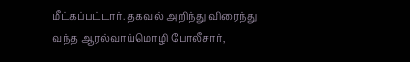மீட்கப்பட்டார். தகவல் அறிந்து விரைந்து வந்த ஆரல்வாய்மொழி போலீசார்,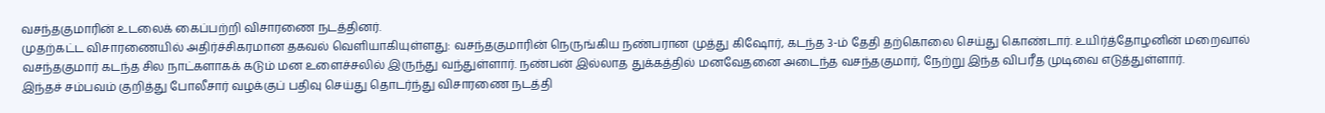வசந்தகுமாரின் உடலைக் கைப்பற்றி விசாரணை நடத்தினர்.
முதற்கட்ட விசாரணையில் அதிர்ச்சிகரமான தகவல் வெளியாகியுள்ளது: வசந்தகுமாரின் நெருங்கிய நண்பரான முத்து கிஷோர், கடந்த 3-ம் தேதி தற்கொலை செய்து கொண்டார். உயிர்த்தோழனின் மறைவால் வசந்தகுமார் கடந்த சில நாட்களாகக் கடும் மன உளைச்சலில் இருந்து வந்துள்ளார். நண்பன் இல்லாத துக்கத்தில் மனவேதனை அடைந்த வசந்தகுமார், நேற்று இந்த விபரீத முடிவை எடுத்துள்ளார்.
இந்தச் சம்பவம் குறித்து போலீசார் வழக்குப் பதிவு செய்து தொடர்ந்து விசாரணை நடத்தி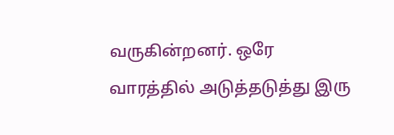வருகின்றனர். ஒரே வாரத்தில் அடுத்தடுத்து இரு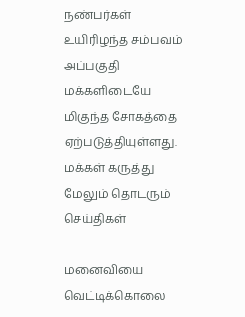நண்பர்கள் உயிரிழந்த சம்பவம் அப்பகுதி மக்களிடையே மிகுந்த சோகத்தை ஏற்படுத்தியுள்ளது.
மக்கள் கருத்து
மேலும் தொடரும் செய்திகள்

மனைவியை வெட்டிக்கொலை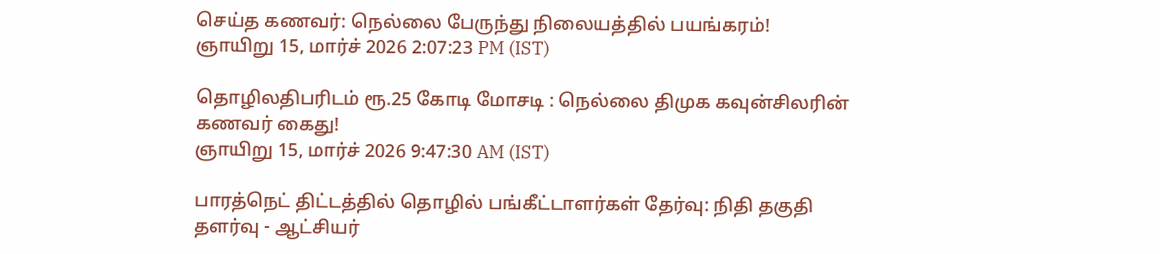செய்த கணவர்: நெல்லை பேருந்து நிலையத்தில் பயங்கரம்!
ஞாயிறு 15, மார்ச் 2026 2:07:23 PM (IST)

தொழிலதிபரிடம் ரூ.25 கோடி மோசடி : நெல்லை திமுக கவுன்சிலரின் கணவர் கைது!
ஞாயிறு 15, மார்ச் 2026 9:47:30 AM (IST)

பாரத்நெட் திட்டத்தில் தொழில் பங்கீட்டாளர்கள் தேர்வு: நிதி தகுதி தளர்வு - ஆட்சியர்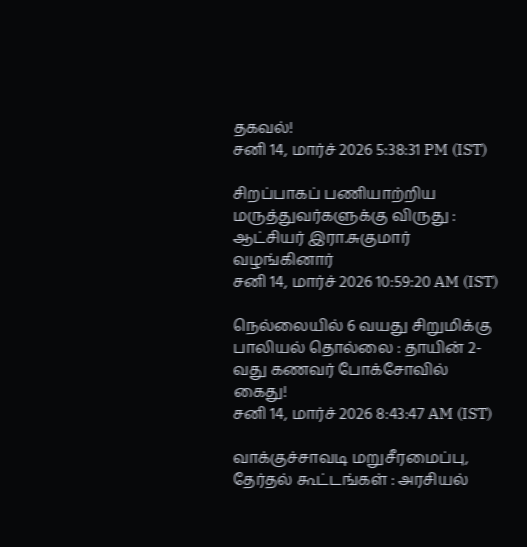தகவல்!
சனி 14, மார்ச் 2026 5:38:31 PM (IST)

சிறப்பாகப் பணியாற்றிய மருத்துவர்களுக்கு விருது : ஆட்சியர் இரா.சுகுமார் வழங்கினார்
சனி 14, மார்ச் 2026 10:59:20 AM (IST)

நெல்லையில் 6 வயது சிறுமிக்கு பாலியல் தொல்லை : தாயின் 2-வது கணவர் போக்சோவில் கைது!
சனி 14, மார்ச் 2026 8:43:47 AM (IST)

வாக்குச்சாவடி மறுசீரமைப்பு, தேர்தல் கூட்டங்கள் : அரசியல்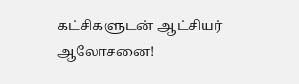கட்சிகளுடன் ஆட்சியர் ஆலோசனை!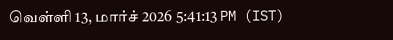வெள்ளி 13, மார்ச் 2026 5:41:13 PM (IST)